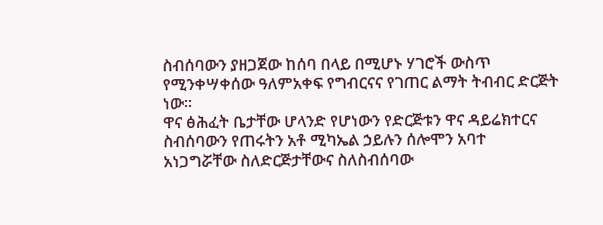ስብሰባውን ያዘጋጀው ከሰባ በላይ በሚሆኑ ሃገሮች ውስጥ የሚንቀሣቀሰው ዓለምአቀፍ የግብርናና የገጠር ልማት ትብብር ድርጅት ነው፡፡
ዋና ፅሕፈት ቤታቸው ሆላንድ የሆነውን የድርጅቱን ዋና ዳይሬክተርና ስብሰባውን የጠሩትን አቶ ሚካኤል ኃይሉን ሰሎሞን አባተ አነጋግሯቸው ስለድርጅታቸውና ስለስብሰባው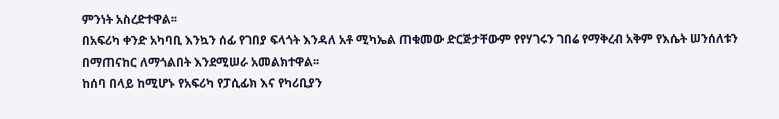ምንነት አስረድተዋል፡፡
በአፍሪካ ቀንድ አካባቢ እንኳን ሰፊ የገበያ ፍላጎት እንዳለ አቶ ሚካኤል ጠቁመው ድርጅታቸውም የየሃገሩን ገበሬ የማቅረብ አቅም የእሴት ሠንሰለቱን በማጠናከር ለማጎልበት እንደሚሠራ አመልክተዋል፡፡
ከሰባ በላይ ከሚሆኑ የአፍሪካ የፓሲፊክ እና የካሪቢያን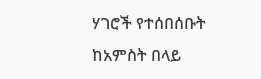ሃገሮች የተሰበሰቡት ከአምስት በላይ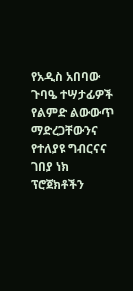የአዲስ አበባው ጉባዔ ተሣታፊዎች የልምድ ልውውጥ ማድረጋቸውንና የተለያዩ ግብርናና ገበያ ነክ ፕሮጀክቶችን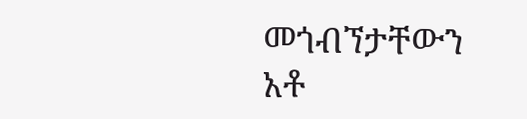መጎብኘታቸውን አቶ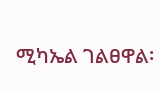ሚካኤል ገልፀዋል፡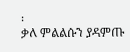፡
ቃለ ምልልሱን ያዳምጡ